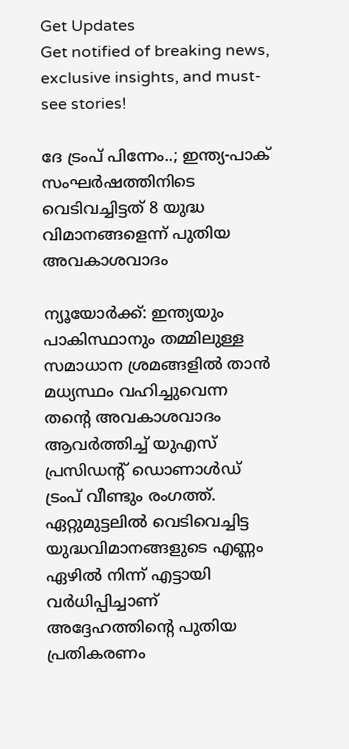Get Updates
Get notified of breaking news, exclusive insights, and must-see stories!

ദേ ട്രംപ് പിന്നേം..; ഇന്ത്യ-പാക് സംഘർഷത്തിനിടെ വെടിവച്ചിട്ടത് 8 യുദ്ധ വിമാനങ്ങളെന്ന് പുതിയ അവകാശവാദം

ന്യൂയോർക്ക്: ഇന്ത്യയും പാകിസ്ഥാനും തമ്മിലുള്ള സമാധാന ശ്രമങ്ങളിൽ താൻ മധ്യസ്ഥം വഹിച്ചുവെന്ന തന്റെ അവകാശവാദം ആവർത്തിച്ച് യുഎസ് പ്രസിഡന്റ് ഡൊണാൾഡ് ട്രംപ് വീണ്ടും രംഗത്ത്. ഏറ്റുമുട്ടലിൽ വെടിവെച്ചിട്ട യുദ്ധവിമാനങ്ങളുടെ എണ്ണം ഏഴിൽ നിന്ന് എട്ടായി വർധിപ്പിച്ചാണ് അദ്ദേഹത്തിന്റെ പുതിയ പ്രതികരണം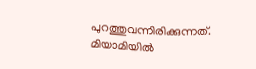പുറത്തുവന്നിരിക്കുന്നത്. മിയാമിയിൽ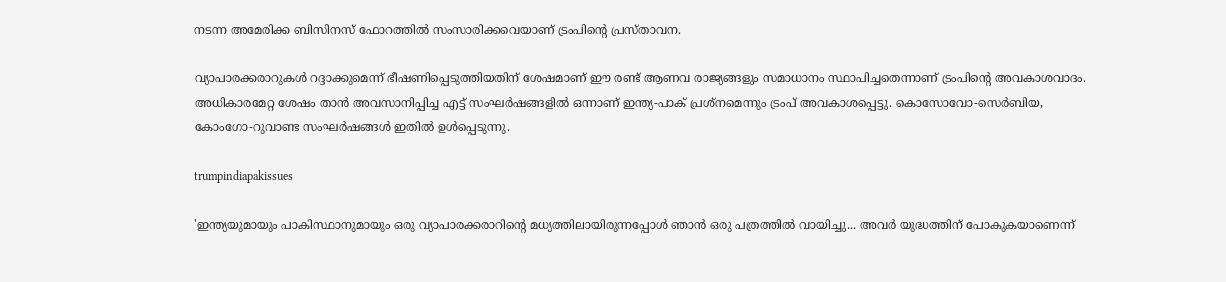നടന്ന അമേരിക്ക ബിസിനസ് ഫോറത്തിൽ സംസാരിക്കവെയാണ് ട്രംപിന്റെ പ്രസ്‌താവന.

വ്യാപാരക്കരാറുകൾ റദ്ദാക്കുമെന്ന് ഭീഷണിപ്പെടുത്തിയതിന് ശേഷമാണ് ഈ രണ്ട് ആണവ രാജ്യങ്ങളും സമാധാനം സ്ഥാപിച്ചതെന്നാണ് ട്രംപിന്റെ അവകാശവാദം. അധികാരമേറ്റ ശേഷം താൻ അവസാനിപ്പിച്ച എട്ട് സംഘർഷങ്ങളിൽ ഒന്നാണ് ഇന്ത്യ-പാക് പ്രശ്‌നമെന്നും ട്രംപ് അവകാശപ്പെട്ടു. കൊസോവോ-സെർബിയ, കോംഗോ-റുവാണ്ട സംഘർഷങ്ങൾ ഇതിൽ ഉൾപ്പെടുന്നു.

trumpindiapakissues

'ഇന്ത്യയുമായും പാകിസ്ഥാനുമായും ഒരു വ്യാപാരക്കരാറിന്റെ മധ്യത്തിലായിരുന്നപ്പോൾ ഞാൻ ഒരു പത്രത്തിൽ വായിച്ചു... അവർ യുദ്ധത്തിന് പോകുകയാണെന്ന്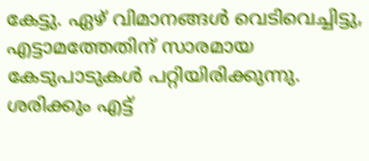കേട്ടു. ഏഴ് വിമാനങ്ങൾ വെടിവെച്ചിട്ടു, എട്ടാമത്തേതിന് സാരമായ കേടുപാടുകൾ പറ്റിയിരിക്കുന്നു. ശരിക്കും എട്ട്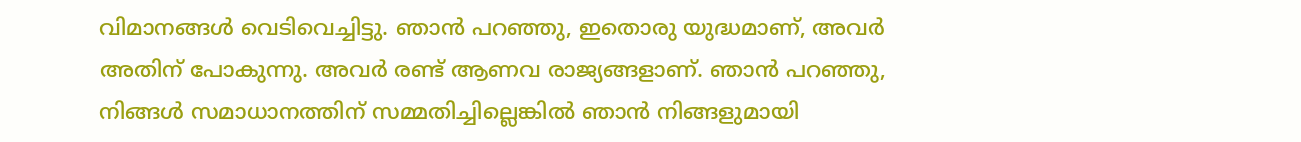വിമാനങ്ങൾ വെടിവെച്ചിട്ടു. ഞാൻ പറഞ്ഞു, ഇതൊരു യുദ്ധമാണ്, അവർ അതിന് പോകുന്നു. അവർ രണ്ട് ആണവ രാജ്യങ്ങളാണ്. ഞാൻ പറഞ്ഞു, നിങ്ങൾ സമാധാനത്തിന് സമ്മതിച്ചില്ലെങ്കിൽ ഞാൻ നിങ്ങളുമായി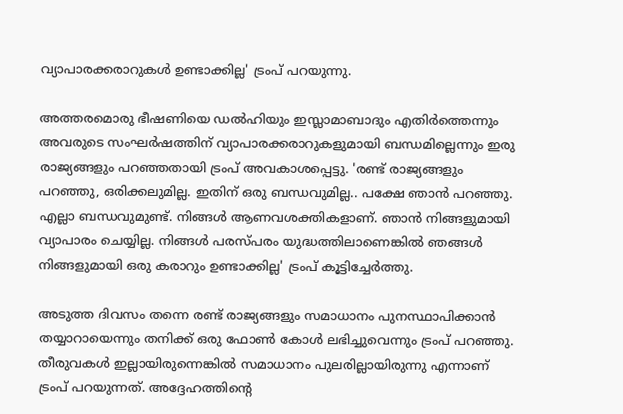വ്യാപാരക്കരാറുകൾ ഉണ്ടാക്കില്ല' ട്രംപ് പറയുന്നു.

അത്തരമൊരു ഭീഷണിയെ ഡൽഹിയും ഇസ്ലാമാബാദും എതിർത്തെന്നും അവരുടെ സംഘർഷത്തിന് വ്യാപാരക്കരാറുകളുമായി ബന്ധമില്ലെന്നും ഇരു രാജ്യങ്ങളും പറഞ്ഞതായി ട്രംപ് അവകാശപ്പെട്ടു. 'രണ്ട് രാജ്യങ്ങളും പറഞ്ഞു, ഒരിക്കലുമില്ല. ഇതിന് ഒരു ബന്ധവുമില്ല.. പക്ഷേ ഞാൻ പറഞ്ഞു. എല്ലാ ബന്ധവുമുണ്ട്. നിങ്ങൾ ആണവശക്തികളാണ്. ഞാൻ നിങ്ങളുമായി വ്യാപാരം ചെയ്യില്ല. നിങ്ങൾ പരസ്‌പരം യുദ്ധത്തിലാണെങ്കിൽ ഞങ്ങൾ നിങ്ങളുമായി ഒരു കരാറും ഉണ്ടാക്കില്ല' ട്രംപ് കൂട്ടിച്ചേർത്തു.

അടുത്ത ദിവസം തന്നെ രണ്ട് രാജ്യങ്ങളും സമാധാനം പുനസ്ഥാപിക്കാൻ തയ്യാറായെന്നും തനിക്ക് ഒരു ഫോൺ കോൾ ലഭിച്ചുവെന്നും ട്രംപ് പറഞ്ഞു. തീരുവകൾ ഇല്ലായിരുന്നെങ്കിൽ സമാധാനം പുലരില്ലായിരുന്നു എന്നാണ് ട്രംപ് പറയുന്നത്. അദ്ദേഹത്തിന്റെ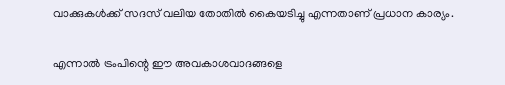വാക്കുകൾക്ക് സദസ് വലിയ തോതിൽ കൈയടിച്ചു എന്നതാണ് പ്രധാന കാര്യം.

എന്നാൽ ട്രംപിന്റെ ഈ അവകാശവാദങ്ങളെ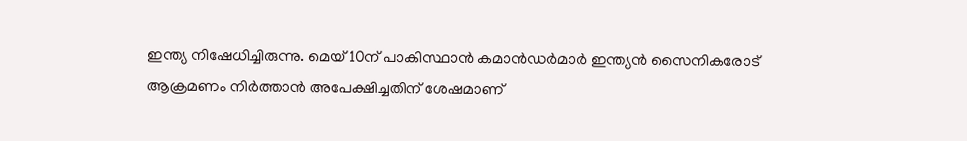ഇന്ത്യ നിഷേധിച്ചിരുന്നു. മെയ് 10ന് പാകിസ്ഥാൻ കമാൻഡർമാർ ഇന്ത്യൻ സൈനികരോട് ആക്രമണം നിർത്താൻ അപേക്ഷിച്ചതിന് ശേഷമാണ്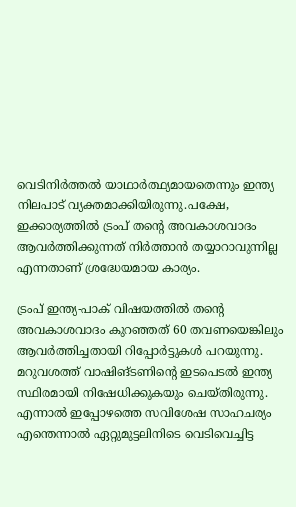വെടിനിർത്തൽ യാഥാർത്ഥ്യമായതെന്നും ഇന്ത്യ നിലപാട് വ്യക്തമാക്കിയിരുന്നു.പക്ഷേ, ഇക്കാര്യത്തിൽ ട്രംപ് തന്റെ അവകാശവാദം ആവർത്തിക്കുന്നത് നിർത്താൻ തയ്യാറാവുന്നില്ല എന്നതാണ് ശ്രദ്ധേയമായ കാര്യം.

ട്രംപ് ഇന്ത്യ-പാക് വിഷയത്തിൽ തന്റെ അവകാശവാദം കുറഞ്ഞത് 60 തവണയെങ്കിലും ആവർത്തിച്ചതായി റിപ്പോർട്ടുകൾ പറയുന്നു. മറുവശത്ത് വാഷിങ്‌ടണിന്റെ ഇടപെടൽ ഇന്ത്യ സ്ഥിരമായി നിഷേധിക്കുകയും ചെയ്‌തിരുന്നു. എന്നാൽ ഇപ്പോഴത്തെ സവിശേഷ സാഹചര്യം എന്തെന്നാൽ ഏറ്റുമുട്ടലിനിടെ വെടിവെച്ചിട്ട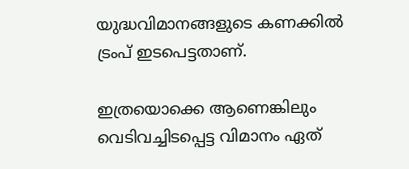യുദ്ധവിമാനങ്ങളുടെ കണക്കിൽ ട്രംപ് ഇടപെട്ടതാണ്.

ഇത്രയൊക്കെ ആണെങ്കിലും വെടിവച്ചിടപ്പെട്ട വിമാനം ഏത്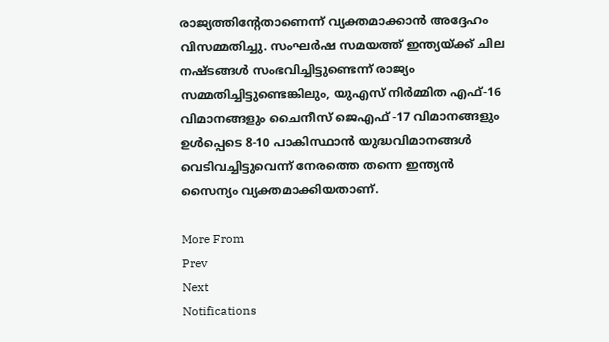രാജ്യത്തിന്റേതാണെന്ന് വ്യക്തമാക്കാൻ അദ്ദേഹം വിസമ്മതിച്ചു. സംഘർഷ സമയത്ത് ഇന്ത്യയ്ക്ക് ചില നഷ്‌ടങ്ങൾ സംഭവിച്ചിട്ടുണ്ടെന്ന് രാജ്യം സമ്മതിച്ചിട്ടുണ്ടെങ്കിലും, യുഎസ് നിർമ്മിത എഫ്-16 വിമാനങ്ങളും ചൈനീസ് ജെഎഫ് -17 വിമാനങ്ങളും ഉൾപ്പെടെ 8-10 പാകിസ്ഥാൻ യുദ്ധവിമാനങ്ങൾ വെടിവച്ചിട്ടുവെന്ന് നേരത്തെ തന്നെ ഇന്ത്യൻ സൈന്യം വ്യക്തമാക്കിയതാണ്.

More From
Prev
Next
Notifications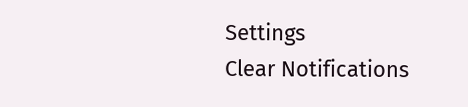Settings
Clear Notifications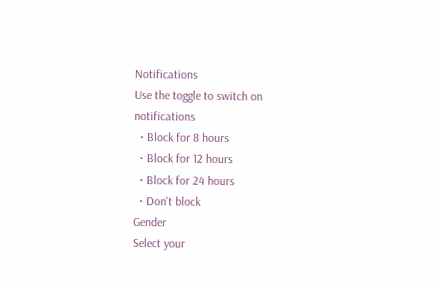Notifications
Use the toggle to switch on notifications
  • Block for 8 hours
  • Block for 12 hours
  • Block for 24 hours
  • Don't block
Gender
Select your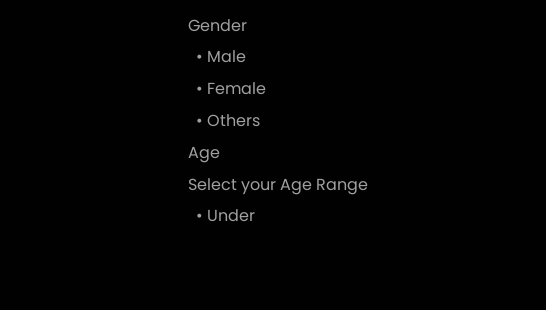Gender
  • Male
  • Female
  • Others
Age
Select your Age Range
  • Under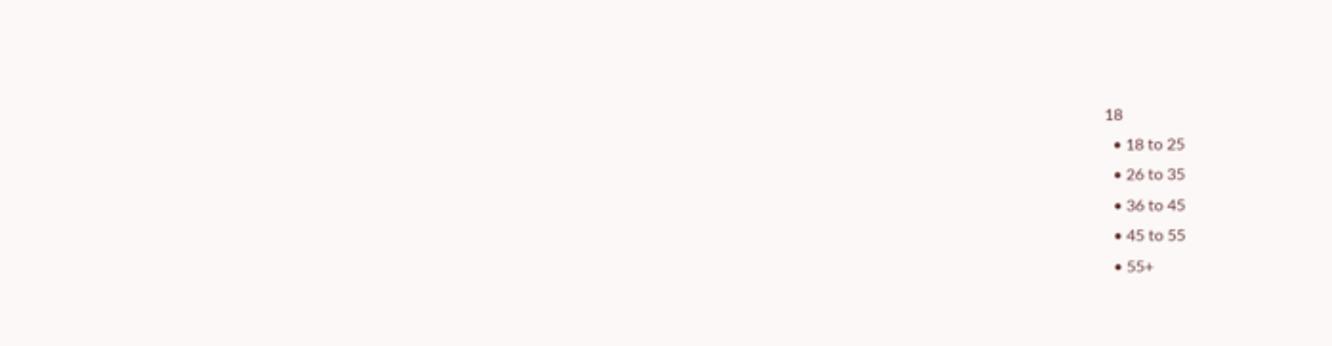18
  • 18 to 25
  • 26 to 35
  • 36 to 45
  • 45 to 55
  • 55+